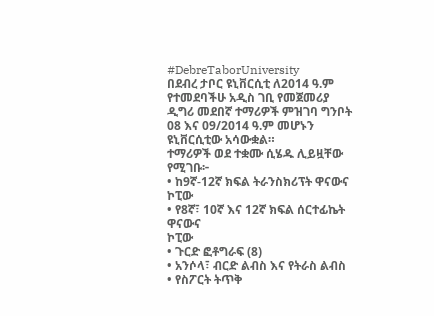#DebreTaborUniversity
በደብረ ታቦር ዩኒቨርሲቲ ለ2014 ዓ.ም የተመደባችሁ አዲስ ገቢ የመጀመሪያ ዲግሪ መደበኛ ተማሪዎች ምዝገባ ግንቦት 08 እና 09/2014 ዓ.ም መሆኑን ዩኒቨርሲቲው አሳውቋል።
ተማሪዎች ወደ ተቋሙ ሲሄዱ ሊይዟቸው የሚገቡ፦
• ከ9ኛ-12ኛ ክፍል ትራንስክሪፕት ዋናውና ኮፒው
• የ8ኛ፣ 10ኛ እና 12ኛ ክፍል ሰርተፊኬት ዋናውና
ኮፒው
• ጉርድ ፎቶግራፍ (8)
• አንሶላ፣ ብርድ ልብስ እና የትራስ ልብስ
• የስፖርት ትጥቅ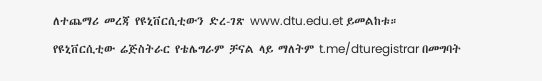ለተጨማሪ መረጃ የዩኒቨርሲቲውን ድረ-ገጽ www.dtu.edu.et ይመልከቱ።
የዩኒቨርሲቲው ሬጅስትራር የቴሌግራም ቻናል ላይ ማለትም t.me/dturegistrar በመግባት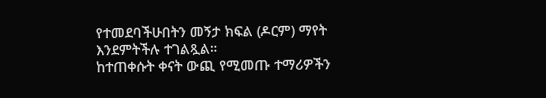የተመደባችሁበትን መኝታ ክፍል (ዶርም) ማየት እንደምትችሉ ተገልጿል።
ከተጠቀሱት ቀናት ውጪ የሚመጡ ተማሪዎችን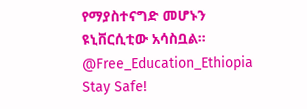የማያስተናግድ መሆኑን ዩኒቨርሲቲው አሳስቧል።
@Free_Education_Ethiopia
Stay Safe!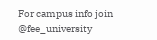For campus info join @fee_university